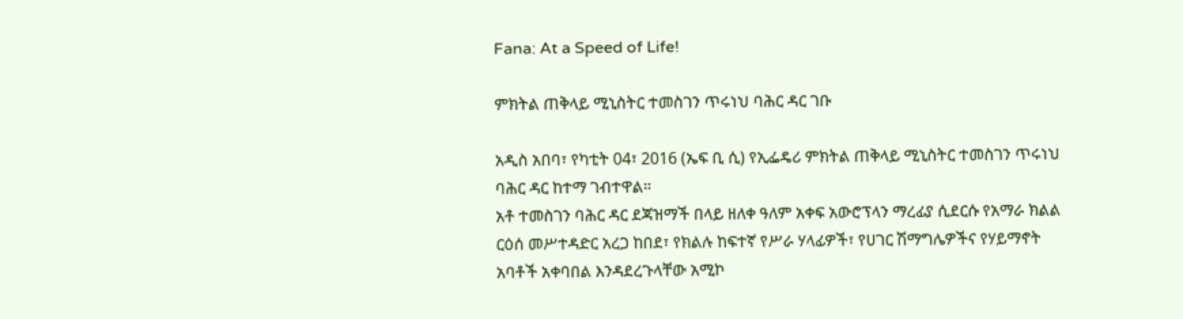Fana: At a Speed of Life!

ምክትል ጠቅላይ ሚኒስትር ተመስገን ጥሩነህ ባሕር ዳር ገቡ

አዲስ አበባ፣ የካቲት 04፣ 2016 (ኤፍ ቢ ሲ) የኢፌዴሪ ምክትል ጠቅላይ ሚኒስትር ተመስገን ጥሩነህ ባሕር ዳር ከተማ ገብተዋል።
አቶ ተመስገን ባሕር ዳር ደጃዝማች በላይ ዘለቀ ዓለም አቀፍ አውሮፕላን ማረፊያ ሲደርሱ የአማራ ክልል ርዕሰ መሥተዳድር አረጋ ከበደ፣ የክልሉ ከፍተኛ የሥራ ሃላፊዎች፣ የሀገር ሽማግሌዎችና የሃይማኖት አባቶች አቀባበል እንዳደረጉላቸው አሚኮ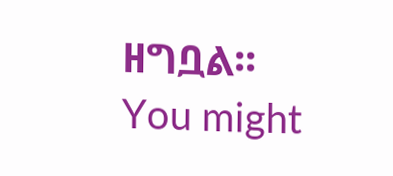ዘግቧል፡፡
You might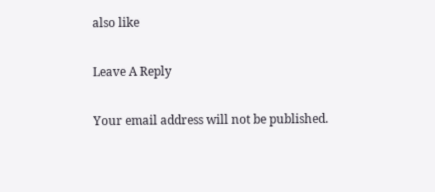also like

Leave A Reply

Your email address will not be published.